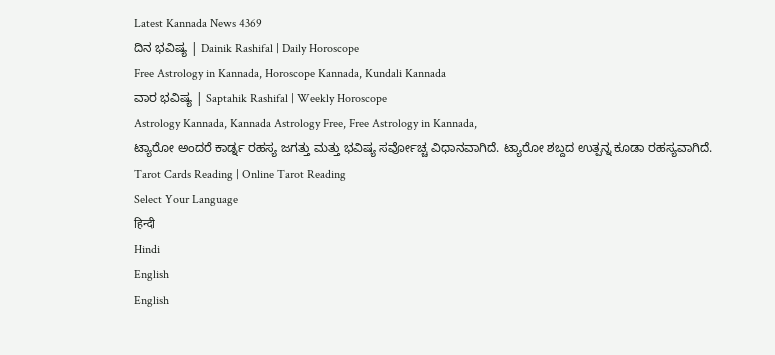Latest Kannada News 4369
ದಿನ ಭವಿಷ್ಯ | Dainik Rashifal | Daily Horoscope
Free Astrology in Kannada, Horoscope Kannada, Kundali Kannada
ವಾರ ಭವಿಷ್ಯ | Saptahik Rashifal | Weekly Horoscope
Astrology Kannada, Kannada Astrology Free, Free Astrology in Kannada,
ಟ್ಯಾರೋ ಅಂದರೆ ಕಾರ್ಡ್ನ ರಹಸ್ಯ ಜಗತ್ತು ಮತ್ತು ಭವಿಷ್ಯ ಸರ್ವೋಚ್ಚ ವಿಧಾನವಾಗಿದೆ. ಟ್ಯಾರೋ ಶಬ್ದದ ಉತ್ಪನ್ನ ಕೂಡಾ ರಹಸ್ಯವಾಗಿದೆ.
Tarot Cards Reading | Online Tarot Reading
Select Your Language
हिन्दी
Hindi
English
English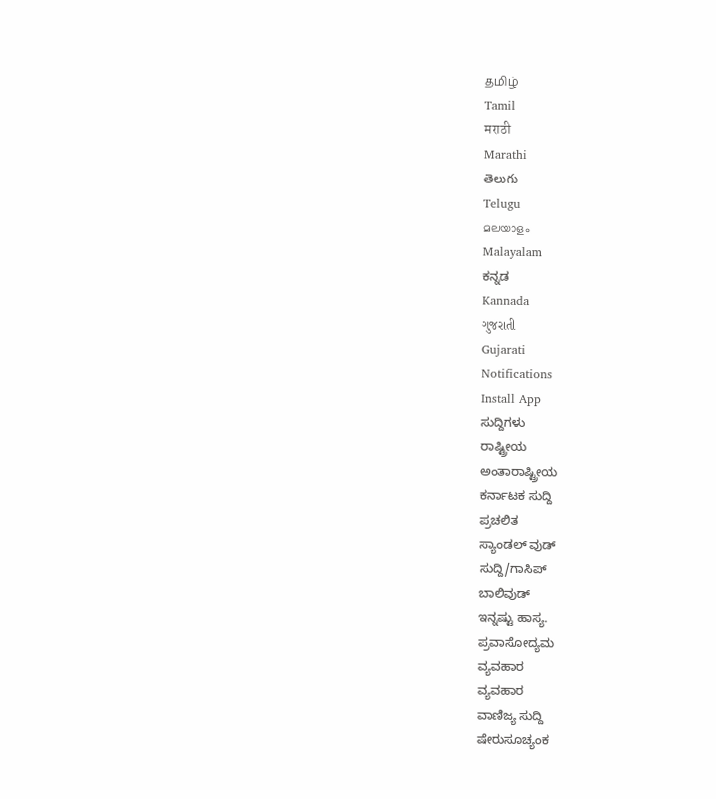தமிழ்
Tamil
मराठी
Marathi
తెలుగు
Telugu
മലയാളം
Malayalam
ಕನ್ನಡ
Kannada
ગુજરાતી
Gujarati
Notifications
Install App
ಸುದ್ದಿಗಳು
ರಾಷ್ಟ್ರೀಯ
ಅಂತಾರಾಷ್ಟ್ರೀಯ
ಕರ್ನಾಟಕ ಸುದ್ದಿ
ಪ್ರಚಲಿತ
ಸ್ಯಾಂಡಲ್ ವುಡ್
ಸುದ್ದಿ/ಗಾಸಿಪ್
ಬಾಲಿವುಡ್
ಇನ್ನಷ್ಟು ಹಾಸ್ಯ.
ಪ್ರವಾಸೋದ್ಯಮ
ವ್ಯವಹಾರ
ವ್ಯವಹಾರ
ವಾಣಿಜ್ಯ ಸುದ್ದಿ
ಷೇರುಸೂಚ್ಯಂಕ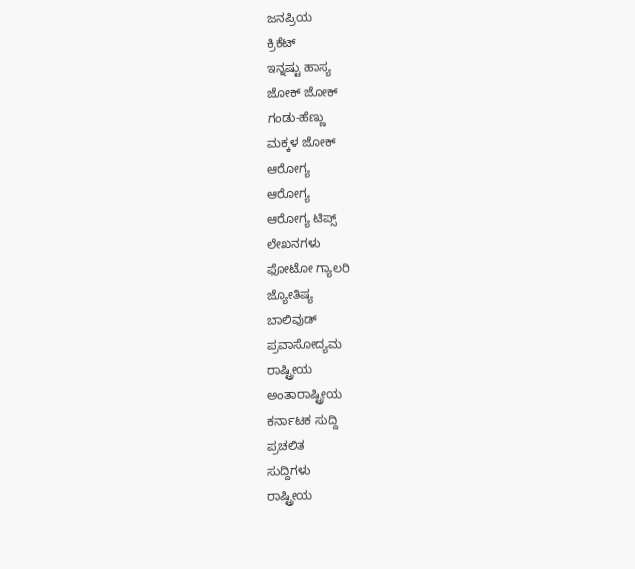ಜನಪ್ರಿಯ
ಕ್ರಿಕೆಟ್
ಇನ್ನಷ್ಟು ಹಾಸ್ಯ
ಜೋಕ್ ಜೋಕ್
ಗಂಡು-ಹೆಣ್ಣು
ಮಕ್ಕಳ ಜೋಕ್
ಆರೋಗ್ಯ
ಆರೋಗ್ಯ
ಆರೋಗ್ಯ ಟಿಪ್ಸ್
ಲೇಖನಗಳು
ಫೋಟೋ ಗ್ಯಾಲರಿ
ಜ್ಯೋತಿಷ್ಯ
ಬಾಲಿವುಡ್
ಪ್ರವಾಸೋದ್ಯಮ
ರಾಷ್ಟ್ರೀಯ
ಅಂತಾರಾಷ್ಟ್ರೀಯ
ಕರ್ನಾಟಕ ಸುದ್ದಿ
ಪ್ರಚಲಿತ
ಸುದ್ದಿಗಳು
ರಾಷ್ಟ್ರೀಯ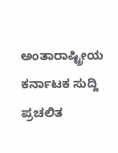ಅಂತಾರಾಷ್ಟ್ರೀಯ
ಕರ್ನಾಟಕ ಸುದ್ದಿ
ಪ್ರಚಲಿತ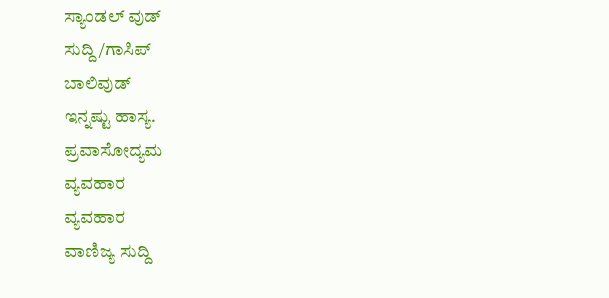ಸ್ಯಾಂಡಲ್ ವುಡ್
ಸುದ್ದಿ/ಗಾಸಿಪ್
ಬಾಲಿವುಡ್
ಇನ್ನಷ್ಟು ಹಾಸ್ಯ.
ಪ್ರವಾಸೋದ್ಯಮ
ವ್ಯವಹಾರ
ವ್ಯವಹಾರ
ವಾಣಿಜ್ಯ ಸುದ್ದಿ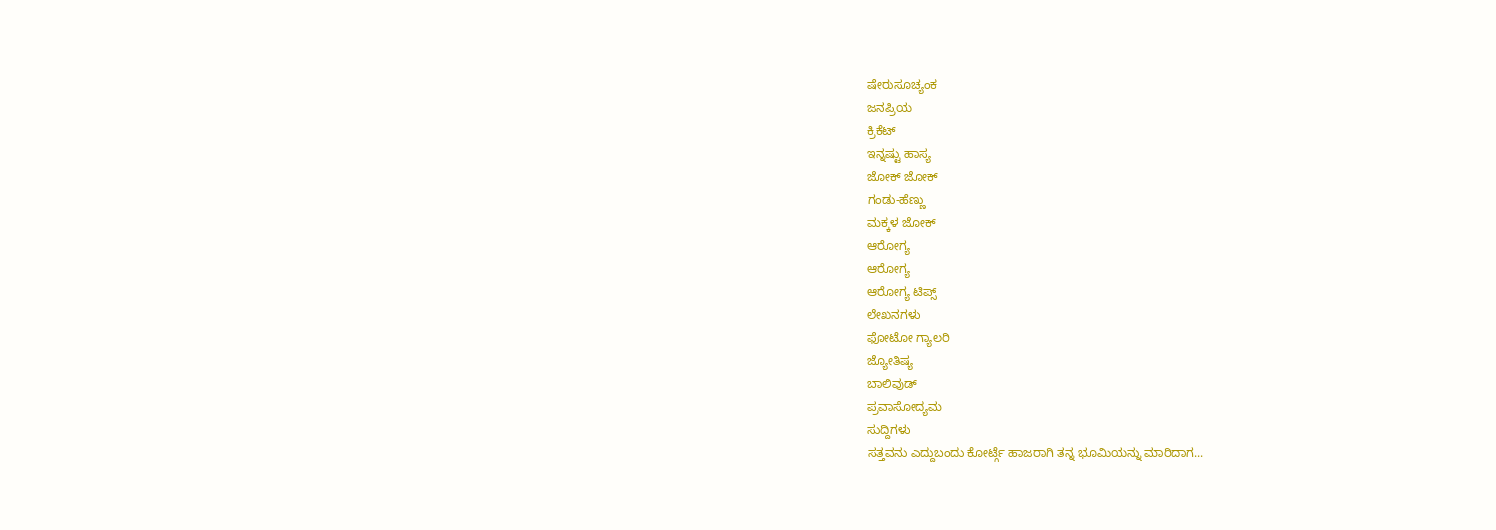ಷೇರುಸೂಚ್ಯಂಕ
ಜನಪ್ರಿಯ
ಕ್ರಿಕೆಟ್
ಇನ್ನಷ್ಟು ಹಾಸ್ಯ
ಜೋಕ್ ಜೋಕ್
ಗಂಡು-ಹೆಣ್ಣು
ಮಕ್ಕಳ ಜೋಕ್
ಆರೋಗ್ಯ
ಆರೋಗ್ಯ
ಆರೋಗ್ಯ ಟಿಪ್ಸ್
ಲೇಖನಗಳು
ಫೋಟೋ ಗ್ಯಾಲರಿ
ಜ್ಯೋತಿಷ್ಯ
ಬಾಲಿವುಡ್
ಪ್ರವಾಸೋದ್ಯಮ
ಸುದ್ದಿಗಳು
ಸತ್ತವನು ಎದ್ದುಬಂದು ಕೋರ್ಟ್ಗೆ ಹಾಜರಾಗಿ ತನ್ನ ಭೂಮಿಯನ್ನು ಮಾರಿದಾಗ...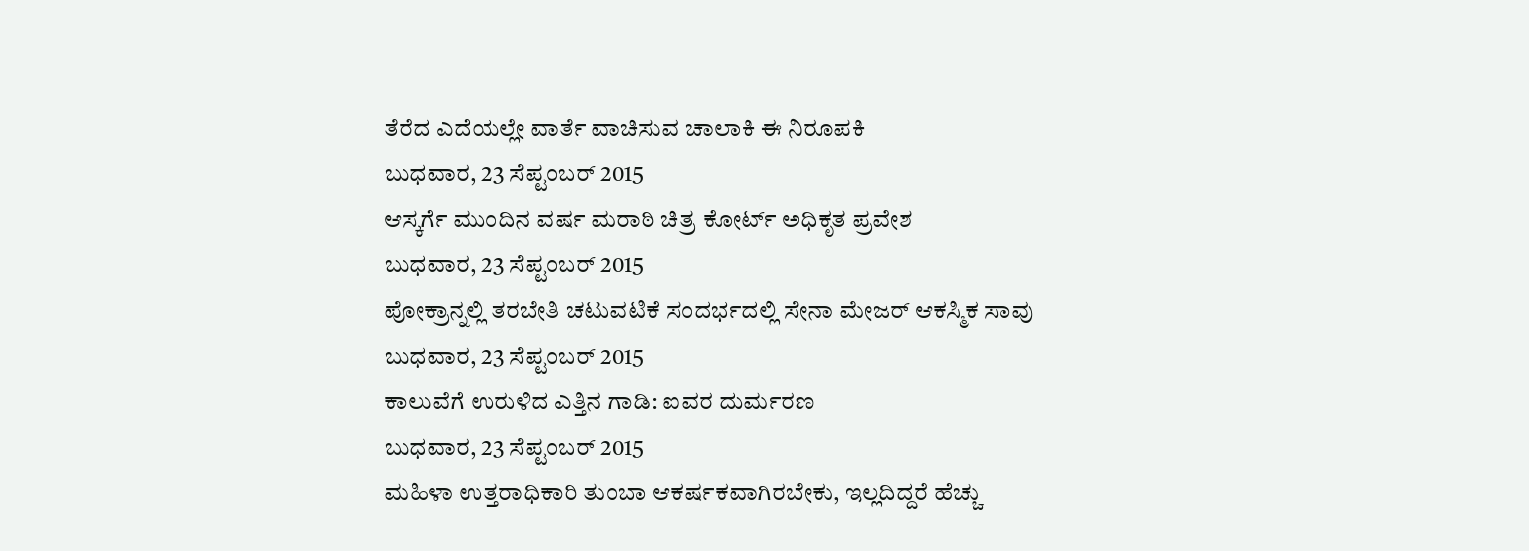ತೆರೆದ ಎದೆಯಲ್ಲೇ ವಾರ್ತೆ ವಾಚಿಸುವ ಚಾಲಾಕಿ ಈ ನಿರೂಪಕಿ
ಬುಧವಾರ, 23 ಸೆಪ್ಟಂಬರ್ 2015
ಆಸ್ಕರ್ಗೆ ಮುಂದಿನ ವರ್ಷ ಮರಾಠಿ ಚಿತ್ರ ಕೋರ್ಟ್ ಅಧಿಕೃತ ಪ್ರವೇಶ
ಬುಧವಾರ, 23 ಸೆಪ್ಟಂಬರ್ 2015
ಪೋಕ್ರಾನ್ನಲ್ಲಿ ತರಬೇತಿ ಚಟುವಟಿಕೆ ಸಂದರ್ಭದಲ್ಲಿ ಸೇನಾ ಮೇಜರ್ ಆಕಸ್ಮಿಕ ಸಾವು
ಬುಧವಾರ, 23 ಸೆಪ್ಟಂಬರ್ 2015
ಕಾಲುವೆಗೆ ಉರುಳಿದ ಎತ್ತಿನ ಗಾಡಿ: ಐವರ ದುರ್ಮರಣ
ಬುಧವಾರ, 23 ಸೆಪ್ಟಂಬರ್ 2015
ಮಹಿಳಾ ಉತ್ತರಾಧಿಕಾರಿ ತುಂಬಾ ಆಕರ್ಷಕವಾಗಿರಬೇಕು, ಇಲ್ಲದಿದ್ದರೆ ಹೆಚ್ಚು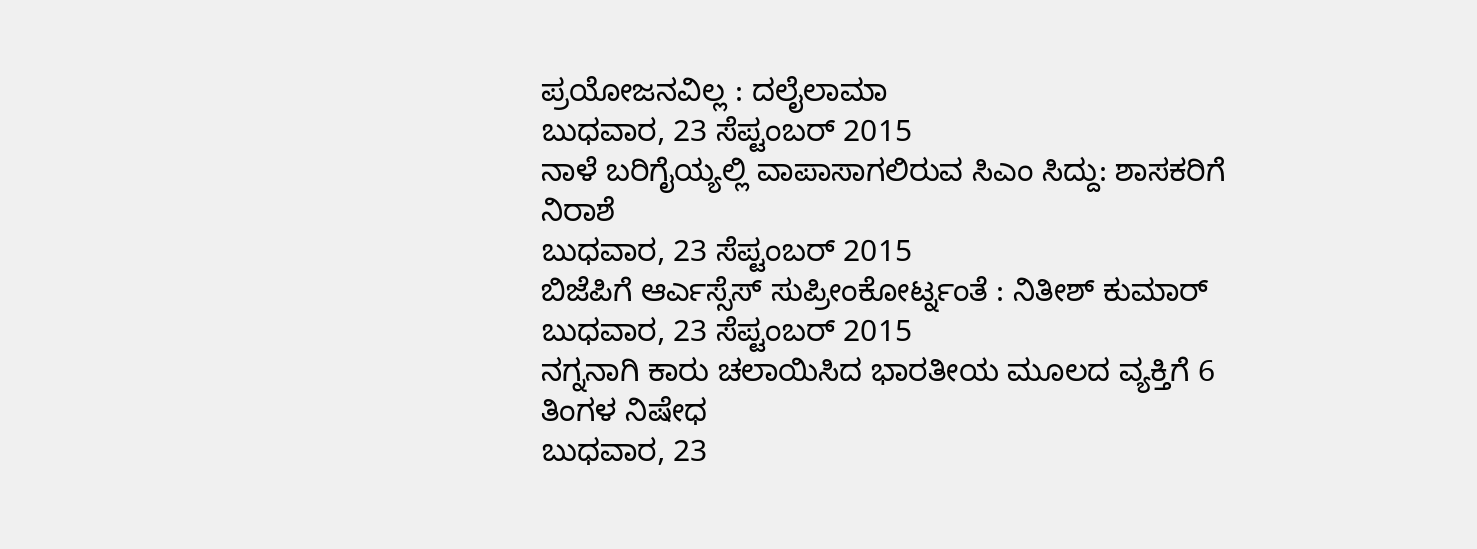ಪ್ರಯೋಜನವಿಲ್ಲ : ದಲೈಲಾಮಾ
ಬುಧವಾರ, 23 ಸೆಪ್ಟಂಬರ್ 2015
ನಾಳೆ ಬರಿಗೈಯ್ಯಲ್ಲಿ ವಾಪಾಸಾಗಲಿರುವ ಸಿಎಂ ಸಿದ್ದು: ಶಾಸಕರಿಗೆ ನಿರಾಶೆ
ಬುಧವಾರ, 23 ಸೆಪ್ಟಂಬರ್ 2015
ಬಿಜೆಪಿಗೆ ಆರ್ಎಸ್ಸೆಸ್ ಸುಪ್ರೀಂಕೋರ್ಟ್ನಂತೆ : ನಿತೀಶ್ ಕುಮಾರ್
ಬುಧವಾರ, 23 ಸೆಪ್ಟಂಬರ್ 2015
ನಗ್ನನಾಗಿ ಕಾರು ಚಲಾಯಿಸಿದ ಭಾರತೀಯ ಮೂಲದ ವ್ಯಕ್ತಿಗೆ 6 ತಿಂಗಳ ನಿಷೇಧ
ಬುಧವಾರ, 23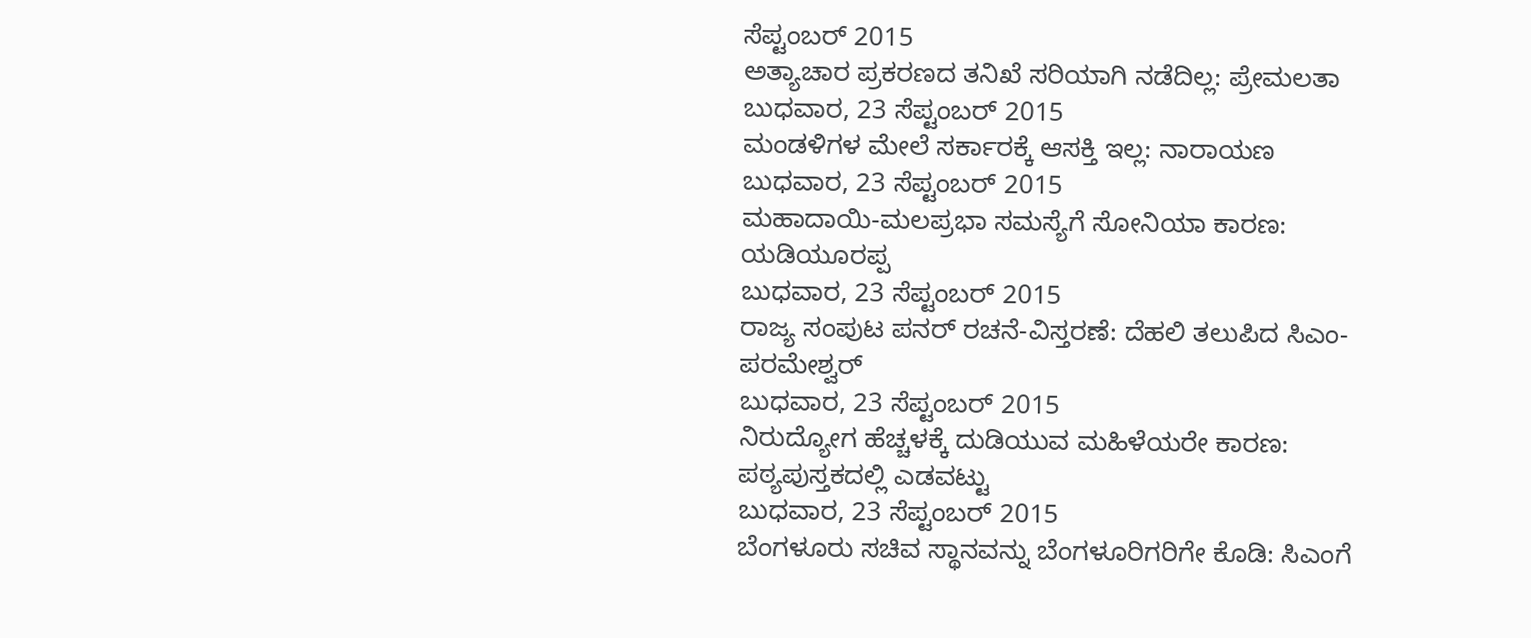ಸೆಪ್ಟಂಬರ್ 2015
ಅತ್ಯಾಚಾರ ಪ್ರಕರಣದ ತನಿಖೆ ಸರಿಯಾಗಿ ನಡೆದಿಲ್ಲ: ಪ್ರೇಮಲತಾ
ಬುಧವಾರ, 23 ಸೆಪ್ಟಂಬರ್ 2015
ಮಂಡಳಿಗಳ ಮೇಲೆ ಸರ್ಕಾರಕ್ಕೆ ಆಸಕ್ತಿ ಇಲ್ಲ: ನಾರಾಯಣ
ಬುಧವಾರ, 23 ಸೆಪ್ಟಂಬರ್ 2015
ಮಹಾದಾಯಿ-ಮಲಪ್ರಭಾ ಸಮಸ್ಯೆಗೆ ಸೋನಿಯಾ ಕಾರಣ: ಯಡಿಯೂರಪ್ಪ
ಬುಧವಾರ, 23 ಸೆಪ್ಟಂಬರ್ 2015
ರಾಜ್ಯ ಸಂಪುಟ ಪನರ್ ರಚನೆ-ವಿಸ್ತರಣೆ: ದೆಹಲಿ ತಲುಪಿದ ಸಿಎಂ- ಪರಮೇಶ್ವರ್
ಬುಧವಾರ, 23 ಸೆಪ್ಟಂಬರ್ 2015
ನಿರುದ್ಯೋಗ ಹೆಚ್ಚಳಕ್ಕೆ ದುಡಿಯುವ ಮಹಿಳೆಯರೇ ಕಾರಣ: ಪಠ್ಯಪುಸ್ತಕದಲ್ಲಿ ಎಡವಟ್ಟು
ಬುಧವಾರ, 23 ಸೆಪ್ಟಂಬರ್ 2015
ಬೆಂಗಳೂರು ಸಚಿವ ಸ್ಥಾನವನ್ನು ಬೆಂಗಳೂರಿಗರಿಗೇ ಕೊಡಿ: ಸಿಎಂಗೆ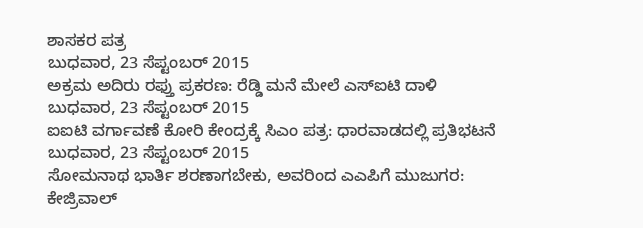ಶಾಸಕರ ಪತ್ರ
ಬುಧವಾರ, 23 ಸೆಪ್ಟಂಬರ್ 2015
ಅಕ್ರಮ ಅದಿರು ರಫ್ತು ಪ್ರಕರಣ: ರೆಡ್ಡಿ ಮನೆ ಮೇಲೆ ಎಸ್ಐಟಿ ದಾಳಿ
ಬುಧವಾರ, 23 ಸೆಪ್ಟಂಬರ್ 2015
ಐಐಟಿ ವರ್ಗಾವಣೆ ಕೋರಿ ಕೇಂದ್ರಕ್ಕೆ ಸಿಎಂ ಪತ್ರ: ಧಾರವಾಡದಲ್ಲಿ ಪ್ರತಿಭಟನೆ
ಬುಧವಾರ, 23 ಸೆಪ್ಟಂಬರ್ 2015
ಸೋಮನಾಥ ಭಾರ್ತಿ ಶರಣಾಗಬೇಕು, ಅವರಿಂದ ಎಎಪಿಗೆ ಮುಜುಗರ: ಕೇಜ್ರಿವಾಲ್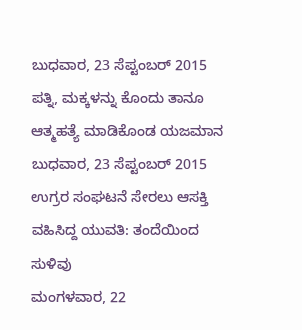ಬುಧವಾರ, 23 ಸೆಪ್ಟಂಬರ್ 2015
ಪತ್ನಿ, ಮಕ್ಕಳನ್ನು ಕೊಂದು ತಾನೂ ಆತ್ಮಹತ್ಯೆ ಮಾಡಿಕೊಂಡ ಯಜಮಾನ
ಬುಧವಾರ, 23 ಸೆಪ್ಟಂಬರ್ 2015
ಉಗ್ರರ ಸಂಘಟನೆ ಸೇರಲು ಆಸಕ್ತಿ ವಹಿಸಿದ್ದ ಯುವತಿ: ತಂದೆಯಿಂದ ಸುಳಿವು
ಮಂಗಳವಾರ, 22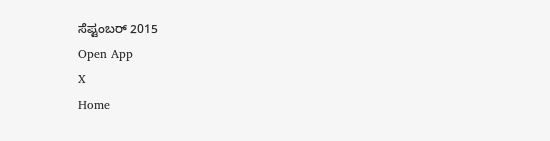ಸೆಪ್ಟಂಬರ್ 2015
Open App
X
Home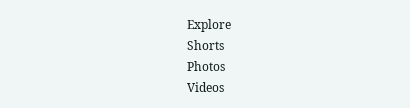Explore
Shorts
Photos
Videos